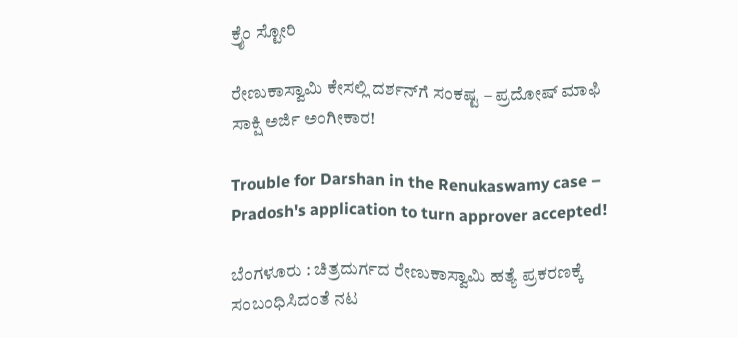ಕ್ರೈಂ ಸ್ಟೋರಿ

ರೇಣುಕಾಸ್ವಾಮಿ ಕೇಸಲ್ಲಿ ದರ್ಶನ್‌ಗೆ ಸಂಕಷ್ಟ – ಪ್ರದೋಷ್‌ ಮಾಫಿ ಸಾಕ್ಷಿ ಅರ್ಜಿ ಅಂಗೀಕಾರ!

Trouble for Darshan in the Renukaswamy case – Pradosh's application to turn approver accepted!

ಬೆಂಗಳೂರು : ಚಿತ್ರದುರ್ಗದ ರೇಣುಕಾಸ್ವಾಮಿ ಹತ್ಯೆ ಪ್ರಕರಣಕ್ಕೆ ಸಂಬಂಧಿಸಿದಂತೆ ನಟ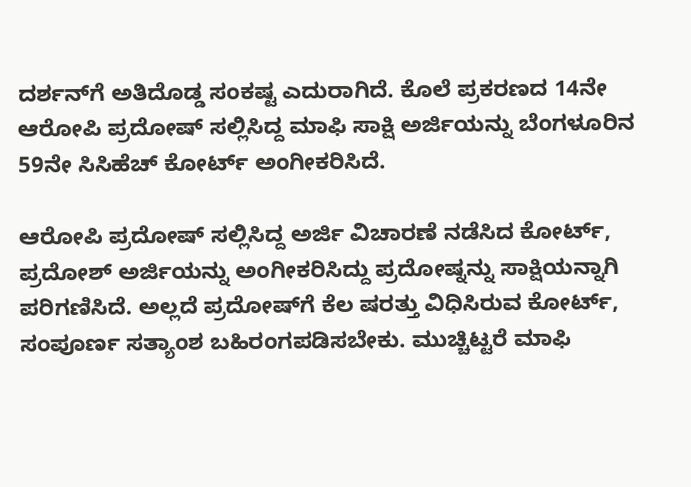ದರ್ಶನ್‌ಗೆ ಅತಿದೊಡ್ಡ ಸಂಕಷ್ಟ ಎದುರಾಗಿದೆ. ಕೊಲೆ ಪ್ರಕರಣದ 14ನೇ ಆರೋಪಿ ಪ್ರದೋಷ್ ಸಲ್ಲಿಸಿದ್ದ ಮಾಫಿ ಸಾಕ್ಷಿ ಅರ್ಜಿಯನ್ನು ಬೆಂಗಳೂರಿನ 59ನೇ ಸಿಸಿಹೆಚ್ ಕೋರ್ಟ್ ಅಂಗೀಕರಿಸಿದೆ.

ಆರೋಪಿ ಪ್ರದೋಷ್ ಸಲ್ಲಿಸಿದ್ದ ಅರ್ಜಿ ವಿಚಾರಣೆ ನಡೆಸಿದ ಕೋರ್ಟ್, ಪ್ರದೋಶ್ ಅರ್ಜಿಯನ್ನು ಅಂಗೀಕರಿಸಿದ್ದು ಪ್ರದೋಷ್ನನ್ನು ಸಾಕ್ಷಿಯನ್ನಾಗಿ ಪರಿಗಣಿಸಿದೆ. ಅಲ್ಲದೆ ಪ್ರದೋಷ್‌ಗೆ ಕೆಲ ಷರತ್ತು ವಿಧಿಸಿರುವ ಕೋರ್ಟ್, ಸಂಪೂರ್ಣ ಸತ್ಯಾಂಶ ಬಹಿರಂಗಪಡಿಸಬೇಕು. ಮುಚ್ಚಿಟ್ಟರೆ ಮಾಫಿ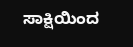ಸಾಕ್ಷಿಯಿಂದ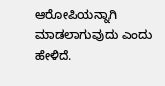ಆರೋಪಿಯನ್ನಾಗಿ ಮಾಡಲಾಗುವುದು ಎಂದು ಹೇಳಿದೆ.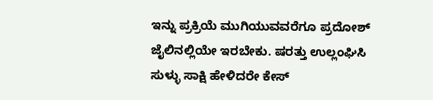ಇನ್ನು ಪ್ರಕ್ರಿಯೆ ಮುಗಿಯುವವರೆಗೂ ಪ್ರದೋಶ್ ಜೈಲಿನಲ್ಲಿಯೇ ಇರಬೇಕು. ಷರತ್ತು ಉಲ್ಲಂಘಿಸಿ ಸುಳ್ಳು ಸಾಕ್ಷಿ ಹೇಳಿದರೇ ಕೇಸ್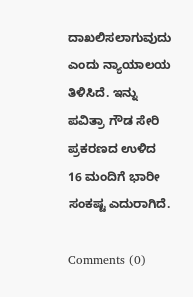ದಾಖಲಿಸಲಾಗುವುದು ಎಂದು ನ್ಯಾಯಾಲಯ ತಿಳಿಸಿದೆ. ಇನ್ನು ಪವಿತ್ರಾ ಗೌಡ ಸೇರಿ ಪ್ರಕರಣದ ಉಳಿದ 16 ಮಂದಿಗೆ ಭಾರೀ ಸಂಕಷ್ಟ ಎದುರಾಗಿದೆ.

Comments (0)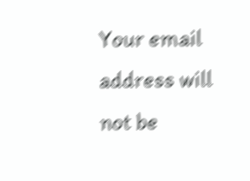Your email address will not be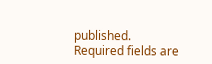published. Required fields are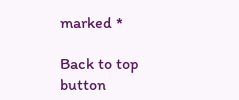marked *

Back to top button